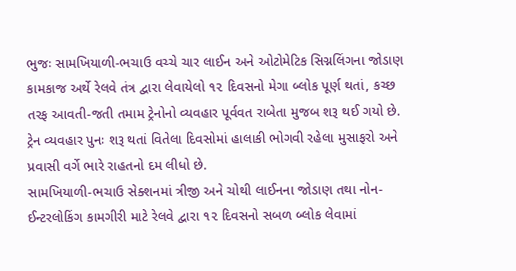ભુજઃ સામખિયાળી-ભચાઉ વચ્ચે ચાર લાઈન અને ઓટોમેટિક સિગ્નલિંગના જોડાણ કામકાજ અર્થે રેલવે તંત્ર દ્વારા લેવાયેલો ૧૨ દિવસનો મેગા બ્લોક પૂર્ણ થતાં, કચ્છ તરફ આવતી-જતી તમામ ટ્રેનોનો વ્યવહાર પૂર્વવત રાબેતા મુજબ શરૂ થઈ ગયો છે. ટ્રેન વ્યવહાર પુનઃ શરૂ થતાં વિતેલા દિવસોમાં હાલાકી ભોગવી રહેલા મુસાફરો અને પ્રવાસી વર્ગે ભારે રાહતનો દમ લીધો છે.
સામખિયાળી-ભચાઉ સેક્શનમાં ત્રીજી અને ચોથી લાઈનના જોડાણ તથા નોન-ઈન્ટરલોકિંગ કામગીરી માટે રેલવે દ્વારા ૧૨ દિવસનો સબળ બ્લોક લેવામાં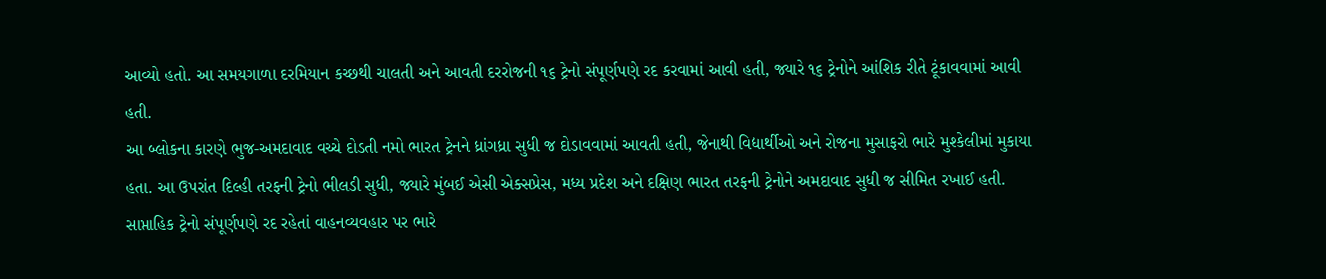આવ્યો હતો. આ સમયગાળા દરમિયાન કચ્છથી ચાલતી અને આવતી દરરોજની ૧૬ ટ્રેનો સંપૂર્ણપણે રદ કરવામાં આવી હતી, જ્યારે ૧૬ ટ્રેનોને આંશિક રીતે ટૂંકાવવામાં આવી હતી.
આ બ્લોકના કારણે ભુજ-અમદાવાદ વચ્ચે દોડતી નમો ભારત ટ્રેનને ધ્રાંગધ્રા સુધી જ દોડાવવામાં આવતી હતી, જેનાથી વિદ્યાર્થીઓ અને રોજના મુસાફરો ભારે મુશ્કેલીમાં મુકાયા હતા. આ ઉપરાંત દિલ્હી તરફની ટ્રેનો ભીલડી સુધી, જ્યારે મુંબઈ એસી એક્સપ્રેસ, મધ્ય પ્રદેશ અને દક્ષિણ ભારત તરફની ટ્રેનોને અમદાવાદ સુધી જ સીમિત રખાઈ હતી. સાપ્તાહિક ટ્રેનો સંપૂર્ણપણે રદ રહેતાં વાહનવ્યવહાર પર ભારે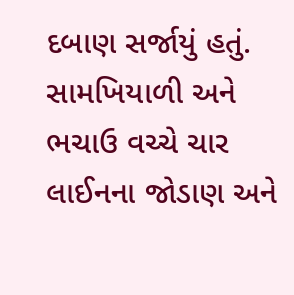દબાણ સર્જાયું હતું.
સામખિયાળી અને ભચાઉ વચ્ચે ચાર લાઈનના જોડાણ અને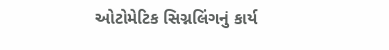ઓટોમેટિક સિગ્નલિંગનું કાર્ય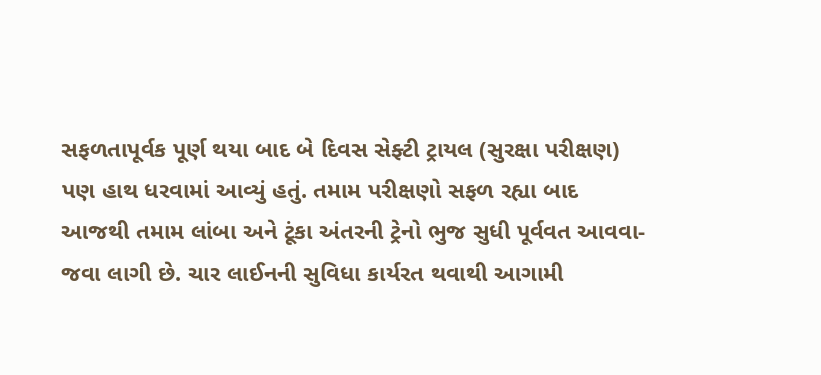સફળતાપૂર્વક પૂર્ણ થયા બાદ બે દિવસ સેફ્ટી ટ્રાયલ (સુરક્ષા પરીક્ષણ) પણ હાથ ધરવામાં આવ્યું હતું. તમામ પરીક્ષણો સફળ રહ્યા બાદ આજથી તમામ લાંબા અને ટૂંકા અંતરની ટ્રેનો ભુજ સુધી પૂર્વવત આવવા-જવા લાગી છે. ચાર લાઈનની સુવિધા કાર્યરત થવાથી આગામી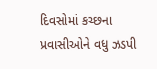દિવસોમાં કચ્છના પ્રવાસીઓને વધુ ઝડપી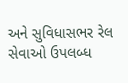અને સુવિધાસભર રેલ સેવાઓ ઉપલબ્ધ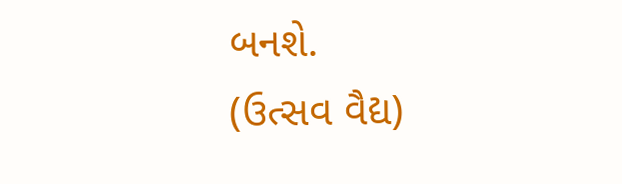બનશે.
(ઉત્સવ વૈદ્ય)